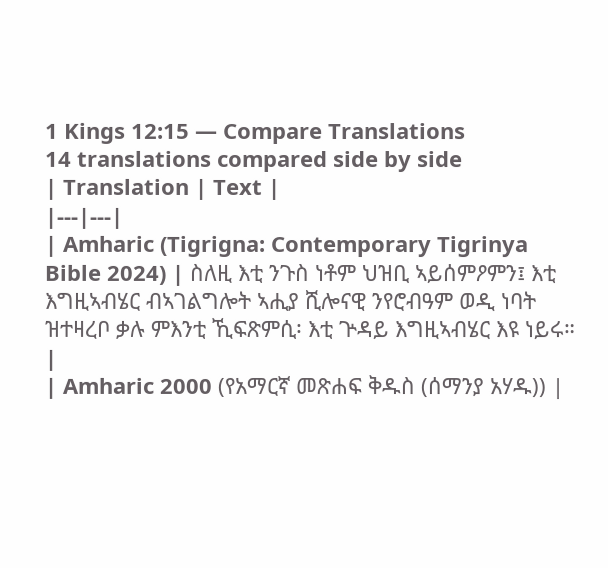1 Kings 12:15 — Compare Translations
14 translations compared side by side
| Translation | Text |
|---|---|
| Amharic (Tigrigna: Contemporary Tigrinya Bible 2024) | ስለዚ እቲ ንጉስ ነቶም ህዝቢ ኣይሰምዖምን፤ እቲ እግዚኣብሄር ብኣገልግሎት ኣሒያ ሺሎናዊ ንየሮብዓም ወዲ ነባት ዝተዛረቦ ቃሉ ምእንቲ ኺፍጽምሲ፡ እቲ ጕዳይ እግዚኣብሄር እዩ ነይሩ። |
| Amharic 2000 (የአማርኛ መጽሐፍ ቅዱስ (ሰማንያ አሃዱ)) |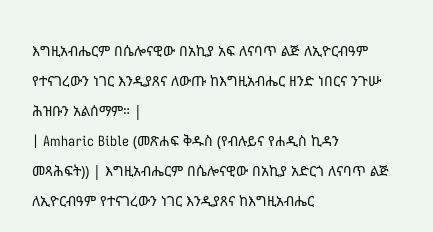እግዚአብሔርም በሴሎናዊው በአኪያ አፍ ለናባጥ ልጅ ለኢዮርብዓም የተናገረውን ነገር እንዲያጸና ለውጡ ከእግዚአብሔር ዘንድ ነበርና ንጉሡ ሕዝቡን አልሰማም። |
| Amharic Bible (መጽሐፍ ቅዱስ (የብሉይና የሐዲስ ኪዳን መጻሕፍት)) | እግዚአብሔርም በሴሎናዊው በአኪያ አድርጎ ለናባጥ ልጅ ለኢዮርብዓም የተናገረውን ነገር እንዲያጸና ከእግዚአብሔር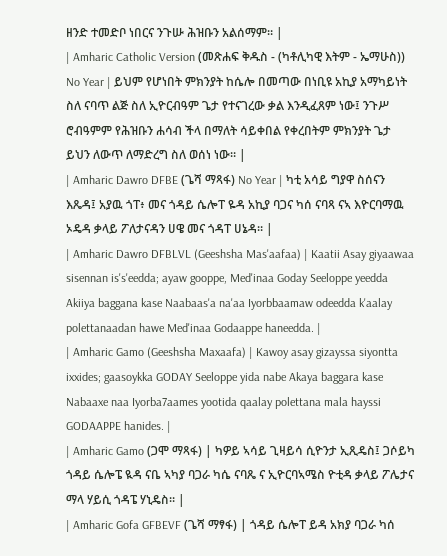ዘንድ ተመድቦ ነበርና ንጉሡ ሕዝቡን አልሰማም። |
| Amharic Catholic Version (መጽሐፍ ቅዱስ - (ካቶሊካዊ እትም - ኤማሁስ)) No Year | ይህም የሆነበት ምክንያት ከሴሎ በመጣው በነቢዩ አኪያ አማካይነት ስለ ናባጥ ልጅ ስለ ኢዮርብዓም ጌታ የተናገረው ቃል እንዲፈጸም ነው፤ ንጉሥ ሮብዓምም የሕዝቡን ሐሳብ ችላ በማለት ሳይቀበል የቀረበትም ምክንያት ጌታ ይህን ለውጥ ለማድረግ ስለ ወሰነ ነው። |
| Amharic Dawro DFBE (ጌሻ ማጻፋ) No Year | ካቲ አሳይ ግያዋ ስሰናን እጼዳ፤ አያዉ ጎፐ፥ መና ጎዳይ ሴሎፐ ዬዳ አኪያ ባጋና ካሰ ናባጻ ናኣ እዮርባማዉ ኦዴዳ ቃላይ ፖለታናዳን ሀዌ መና ጎዳፐ ሀኔዳ። |
| Amharic Dawro DFBLVL (Geeshsha Mas'aafaa) | Kaatii Asay giyaawaa sisennan is's'eedda; ayaw gooppe, Med'inaa Goday Seeloppe yeedda Akiiya baggana kase Naabaas'a na'aa Iyorbbaamaw odeedda k'aalay polettanaadan hawe Med'inaa Godaappe haneedda. |
| Amharic Gamo (Geeshsha Maxaafa) | Kawoy asay gizayssa siyontta ixxides; gaasoykka GODAY Seeloppe yida nabe Akaya baggara kase Nabaaxe naa Iyorba7aames yootida qaalay polettana mala hayssi GODAAPPE hanides. |
| Amharic Gamo (ጋሞ ማጻፋ) | ካዎይ ኣሳይ ጊዛይሳ ሲዮንታ ኢጺዴስ፤ ጋሶይካ ጎዳይ ሴሎፔ ዪዳ ናቤ ኣካያ ባጋራ ካሴ ናባጼ ና ኢዮርባኣሜስ ዮቲዳ ቃላይ ፖሌታና ማላ ሃይሲ ጎዳፔ ሃኒዴስ። |
| Amharic Gofa GFBEVF (ጌሻ ማፃፋ) | ጎዳይ ሴሎፐ ይዳ አክያ ባጋራ ካሰ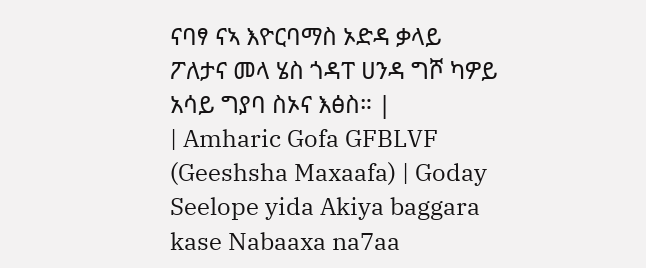ናባፃ ናኣ እዮርባማስ ኦድዳ ቃላይ ፖለታና መላ ሄስ ጎዳፐ ሀንዳ ግሾ ካዎይ አሳይ ግያባ ስኦና እፅስ። |
| Amharic Gofa GFBLVF (Geeshsha Maxaafa) | Goday Seelope yida Akiya baggara kase Nabaaxa na7aa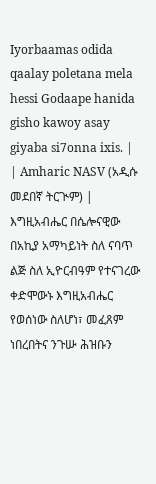Iyorbaamas odida qaalay poletana mela hessi Godaape hanida gisho kawoy asay giyaba si7onna ixis. |
| Amharic NASV (አዲሱ መደበኛ ትርጒም) | እግዚአብሔር በሴሎናዊው በአኪያ አማካይነት ስለ ናባጥ ልጅ ስለ ኢዮርብዓም የተናገረው ቀድሞውኑ እግዚአብሔር የወሰነው ስለሆነ፣ መፈጸም ነበረበትና ንጉሡ ሕዝቡን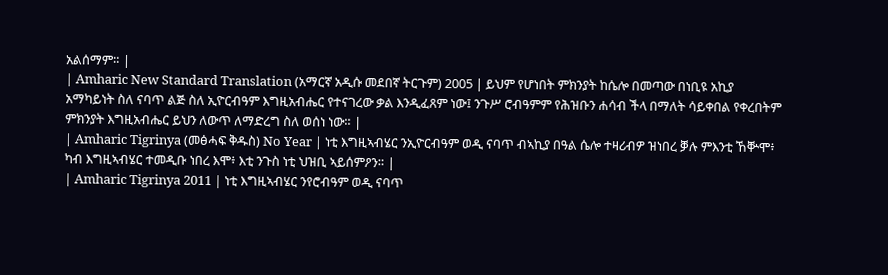አልሰማም። |
| Amharic New Standard Translation (አማርኛ አዲሱ መደበኛ ትርጉም) 2005 | ይህም የሆነበት ምክንያት ከሴሎ በመጣው በነቢዩ አኪያ አማካይነት ስለ ናባጥ ልጅ ስለ ኢዮርብዓም እግዚአብሔር የተናገረው ቃል እንዲፈጸም ነው፤ ንጉሥ ሮብዓምም የሕዝቡን ሐሳብ ችላ በማለት ሳይቀበል የቀረበትም ምክንያት እግዚአብሔር ይህን ለውጥ ለማድረግ ስለ ወሰነ ነው። |
| Amharic Tigrinya (መፅሓፍ ቅዱስ) No Year | ነቲ እግዚኣብሄር ንኢዮርብዓም ወዲ ናባጥ ብኣኪያ በዓል ሴሎ ተዛሪብዎ ዝነበረ ቓሉ ምእንቲ ኸቝሞ፥ ካብ እግዚኣብሄር ተመዲቡ ነበረ እሞ፥ እቲ ንጉስ ነቲ ህዝቢ ኣይሰምዖን። |
| Amharic Tigrinya 2011 | ነቲ እግዚኣብሄር ንየሮብዓም ወዲ ናባጥ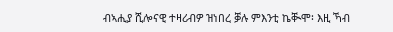ብኣሒያ ሺሎናዊ ተዛሪብዎ ዝነበረ ቓሉ ምእንቲ ኬቚሞ፡ እዚ ኻብ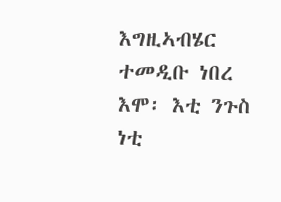እግዚኣብሄር ተመዲቡ ነበረ እሞ፡ እቲ ንጉስ ነቲ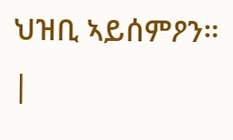ህዝቢ ኣይሰምዖን። |